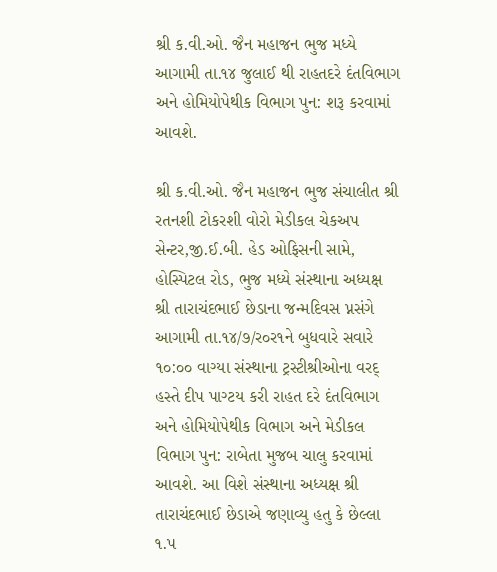શ્રી ક.વી.ઓ. જૈન મહાજન ભુજ મધ્યે આગામી તા.૧૪ જુલાઈ થી રાહતદરે દંતવિભાગ અને હોમિયોપેથીક વિભાગ પુન: શરૂ કરવામાં આવશે.

શ્રી ક.વી.ઓ. જૈન મહાજન ભુજ સંચાલીત શ્રી રતનશી ટોકરશી વોરો મેડીકલ ચેકઅપ સેન્ટર,જી.ઈ.બી. હેડ ઓફિસની સામે, હોસ્પિટલ રોડ, ભુજ મધ્યે સંસ્થાના અધ્યક્ષ શ્રી તારાચંદભાઈ છેડાના જન્મદિવસ પ્નસંગે આગામી તા.૧૪/૭/ર૦ર૧ને બુધવારે સવારે ૧૦:૦૦ વાગ્યા સંસ્થાના ટ્રસ્ટીશ્રીઓના વરદ્ હસ્તે દીપ પાગ્ટય કરી રાહત દરે દંતવિભાગ અને હોમિયોપેથીક વિભાગ અને મેડીકલ વિભાગ પુન: રાબેતા મુજબ ચાલુ કરવામાં આવશે. આ વિશે સંસ્થાના અધ્યક્ષ શ્રી તારાચંદભાઈ છેડાએ જણાવ્યુ હતુ કે છેલ્લા ૧.પ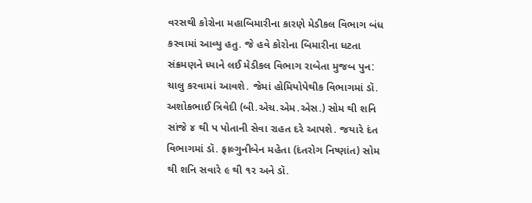વરસથી કોરોના મહાબિમારીના કારણે મેડીકલ વિભાગ બંધ કરવામાં આવ્યુ હતુ. જે હવે કોરોના બિમારીના ધટતા સંક્રમણને ધ્યાને લઈ મેડીકલ વિભાગ રાબેતા મુજબ પુન: ચાલુ કરવામાં આવશે. જેમાં હોમિયોપેથીક વિભાગમાં ડૉ. અશોકભાઈ ત્રિવેદી (બી.એચ.એમ.એસ.) સોમ થી શનિ સાંજે ૪ થી પ પોતાની સેવા રાહત દરે આપશે. જયારે દંત વિભાગમાં ડૉ. ફાલ્ગુનીબેન મહેતા (દંતરોગ નિષ્ણાંત) સોમ થી શનિ સવારે ૯ થી ૧ર અને ડૉ.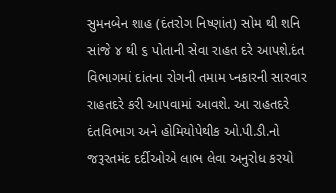સુમનબેન શાહ (દંતરોગ નિષ્ણાંત) સોમ થી શનિ સાંજે ૪ થી ૬ પોતાની સેવા રાહત દરે આપશે.દંત વિભાગમાં દાંતના રોગની તમામ પ્નકારની સારવાર રાહતદરે કરી આપવામાં આવશે. આ રાહતદરે દંતવિભાગ અને હોમિયોપેથીક ઓ.પી.ડી.નો જરૂરતમંદ દર્દીઓએ લાભ લેવા અનુરોધ કરયો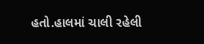હતો.હાલમાં ચાલી રહેલી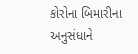કોરોના બિમારીના અનુસંધાને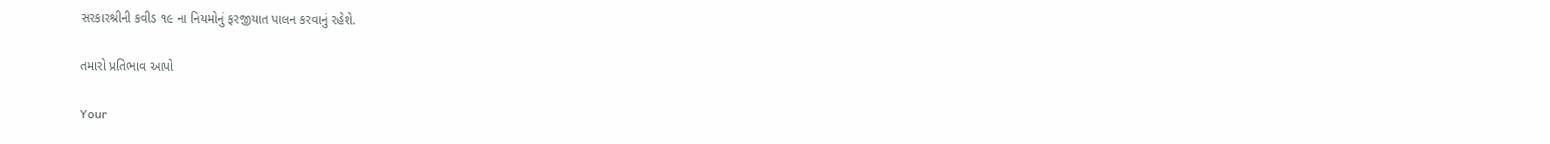સરકારશ્રીની કવીડ ૧૯ ના નિયમોનું ફરજીયાત પાલન કરવાનું રહેશે.

તમારો પ્રતિભાવ આપો

Your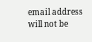email address will not be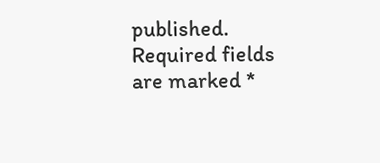published. Required fields are marked *